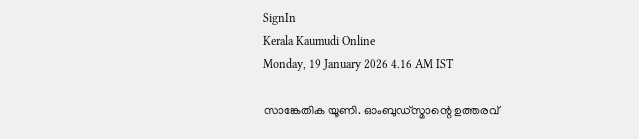SignIn
Kerala Kaumudi Online
Monday, 19 January 2026 4.16 AM IST

സാങ്കേതിക യൂണി. ഓംബുഡ്സ്മാന്റെ ഉത്തരവ്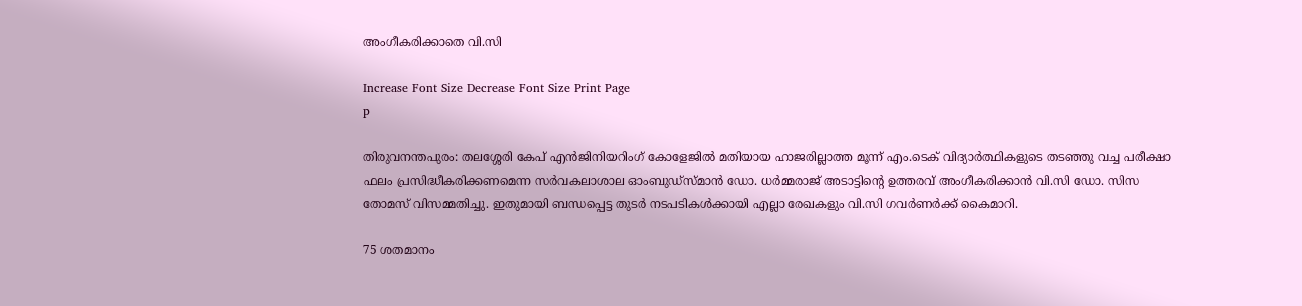അംഗീകരിക്കാതെ വി.സി

Increase Font Size Decrease Font Size Print Page
p

തിരുവനന്തപുരം: തലശ്ശേരി കേപ് എൻജിനിയറിംഗ് കോളേജിൽ മതിയായ ഹാജരില്ലാത്ത മൂന്ന് എം.ടെക് വിദ്യാർത്ഥികളുടെ തടഞ്ഞു വച്ച പരീക്ഷാ ഫലം പ്രസിദ്ധീകരിക്കണമെന്ന സർവകലാശാല ഓംബുഡ്സ്മാൻ ഡോ. ധർമ്മരാജ് അടാട്ടിന്റെ ഉത്തരവ് അംഗീകരിക്കാൻ വി.സി ഡോ. സിസ തോമസ് വിസമ്മതിച്ചു. ഇതുമായി ബന്ധപ്പെട്ട തുടർ നടപടികൾക്കായി എല്ലാ രേഖകളും വി.സി ഗവർണർക്ക് കൈമാറി.

75 ശതമാനം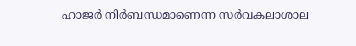ഹാജർ നിർബന്ധമാണെന്ന സർവകലാശാല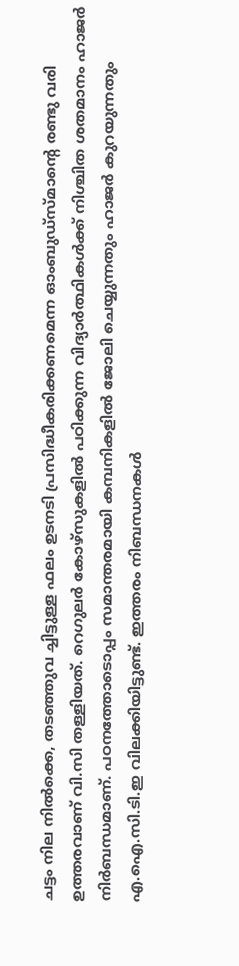ചട്ടം നില നിൽക്കെ, തടഞ്ഞുവ ച്ചിട്ടുള്ള ഫലം ഉടനടി പ്രസിദ്ധീകരിക്കണമെന്ന ഓംബുഡ്സ്മാന്റെ രണ്ടു വരി ഉത്തരവാണ് വി.സി തള്ളിയത്. റെഗുലർ കോഴ്സുകളിൽ പഠിക്കുന്ന വിദ്യാർത്ഥികൾക്ക് നിശ്ചിത ശതമാനം ഹാജർ നിർബന്ധമാണ്. പഠനത്തോടൊപ്പം സമാന്തരമായി കമ്പനികളിൽ ജോലി ചെയ്യുന്നതും ഹാജർ കുറയുന്നതും എ.ഐ.സി.ടി.ഇ വിലക്കിയിട്ടുണ്ട്. ഇത്തരം നിബന്ധനകൾ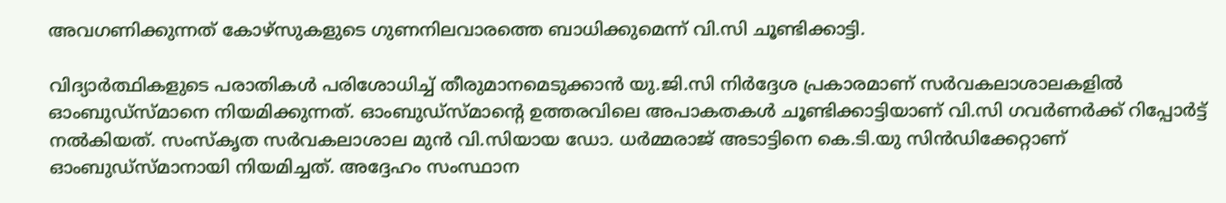അവഗണിക്കുന്നത് കോഴ്സുകളുടെ ഗുണനിലവാരത്തെ ബാധിക്കുമെന്ന് വി.സി ചൂണ്ടിക്കാട്ടി.

വിദ്യാർത്ഥികളുടെ പരാതികൾ പരിശോധിച്ച് തീരുമാനമെടുക്കാൻ യു.ജി.സി നിർദ്ദേശ പ്രകാരമാണ് സർവകലാശാലകളിൽ ഓംബുഡ്സ്മാനെ നിയമിക്കുന്നത്. ഓംബുഡ്സ്മാന്റെ ഉത്തരവിലെ അപാകതകൾ ചൂണ്ടിക്കാട്ടിയാണ് വി.സി ഗവർണർക്ക് റിപ്പോർട്ട് നൽകിയത്. സംസ്കൃത സർവകലാശാല മുൻ വി.സിയായ ഡോ. ധർമ്മരാജ് അടാട്ടിനെ കെ.ടി.യു സിൻഡിക്കേറ്റാണ് ഓംബുഡ്സ്മാനായി നിയമിച്ചത്. അദ്ദേഹം സംസ്ഥാന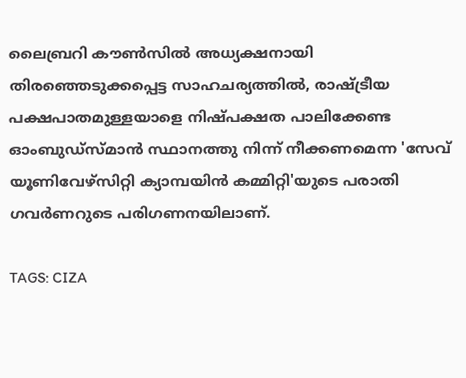ലൈബ്രറി കൗൺസിൽ അധ്യക്ഷനായി തിരഞ്ഞെടുക്കപ്പെട്ട സാഹചര്യത്തിൽ, രാഷ്ട്രീയ പക്ഷപാതമുള്ളയാളെ നിഷ്പക്ഷത പാലിക്കേണ്ട ഓംബുഡ്സ്മാൻ സ്ഥാനത്തു നിന്ന് നീക്കണമെന്ന 'സേവ് യൂണിവേഴ്സിറ്റി ക്യാമ്പയിൻ കമ്മിറ്റി'യുടെ പരാതി ഗവർണറുടെ പരിഗണനയിലാണ്.

TAGS: CIZA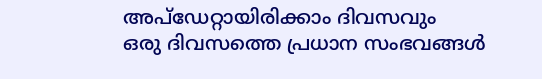അപ്ഡേറ്റായിരിക്കാം ദിവസവും
ഒരു ദിവസത്തെ പ്രധാന സംഭവങ്ങൾ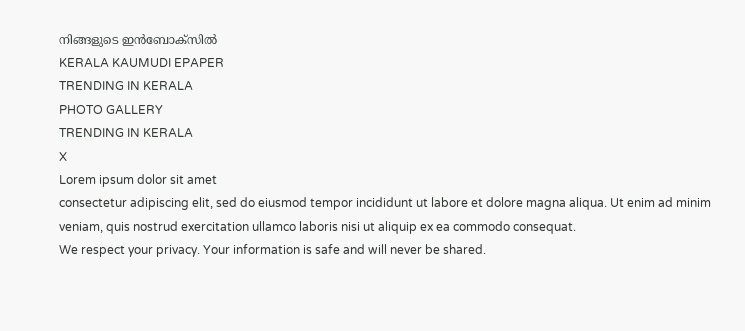നിങ്ങളുടെ ഇൻബോക്സിൽ
KERALA KAUMUDI EPAPER
TRENDING IN KERALA
PHOTO GALLERY
TRENDING IN KERALA
X
Lorem ipsum dolor sit amet
consectetur adipiscing elit, sed do eiusmod tempor incididunt ut labore et dolore magna aliqua. Ut enim ad minim veniam, quis nostrud exercitation ullamco laboris nisi ut aliquip ex ea commodo consequat.
We respect your privacy. Your information is safe and will never be shared.